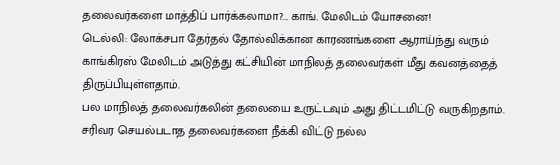தலைவர்களை மாத்திப் பார்க்கலாமா?... காங். மேலிடம் யோசனை!
டெல்லி: லோக்சபா தேர்தல் தோல்விக்கான காரணங்களை ஆராய்ந்து வரும் காங்கிரஸ் மேலிடம் அடுத்து கட்சியின் மாநிலத் தலைவர்கள் மீது கவனத்தைத் திருப்பியுள்ளதாம்.
பல மாநிலத் தலைவர்கலின் தலையை உருட்டவும் அது திட்டமிட்டு வருகிறதாம். சரிவர செயல்படாத தலைவர்களை நீக்கி விட்டு நல்ல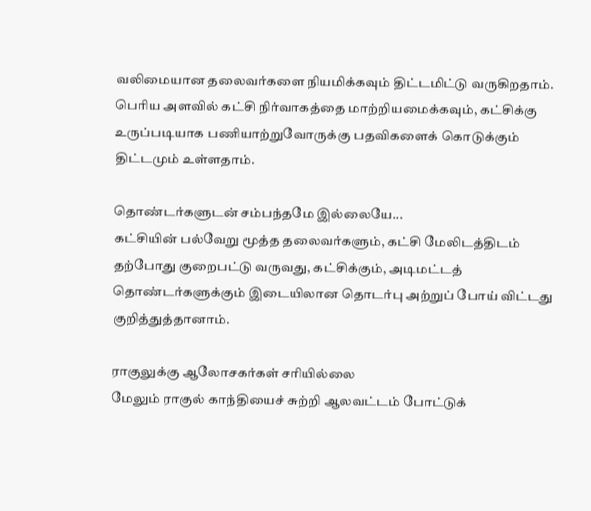வலிமையான தலைவர்களை நியமிக்கவும் திட்டமிட்டு வருகிறதாம்.
பெரிய அளவில் கட்சி நிர்வாகத்தை மாற்றியமைக்கவும், கட்சிக்கு உருப்படியாக பணியாற்றுவோருக்கு பதவிகளைக் கொடுக்கும் திட்டமும் உள்ளதாம்.

தொண்டர்களுடன் சம்பந்தமே இல்லையே...
கட்சியின் பல்வேறு மூத்த தலைவர்களும், கட்சி மேலிடத்திடம் தற்போது குறைபட்டு வருவது, கட்சிக்கும், அடிமட்டத் தொண்டர்களுக்கும் இடையிலான தொடர்பு அற்றுப் போய் விட்டது குறித்துத்தானாம்.

ராகுலுக்கு ஆலோசகர்கள் சரியில்லை
மேலும் ராகுல் காந்தியைச் சுற்றி ஆலவட்டம் போட்டுக்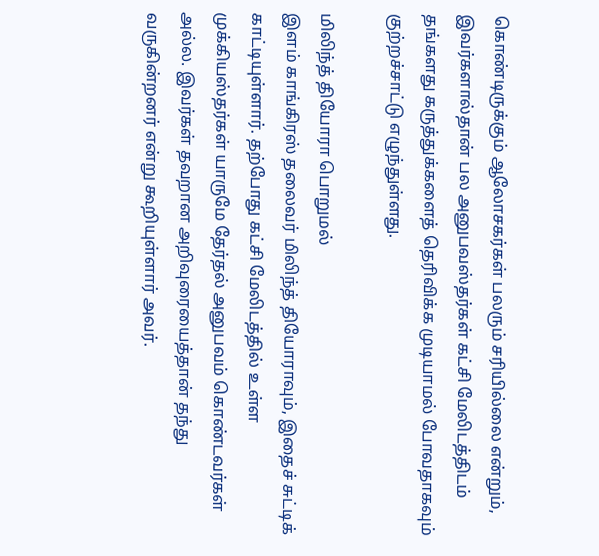கொண்டிருக்கும் ஆலோசகர்கள் பலரும் சரியில்லை என்றும், இவர்களால்தான் பல அனுபவஸ்தர்கள் கட்சி மேலிடத்திடம் தங்களது கருத்துக்களைத் தெரிவிக்க முடியாமல் போவதாகவும் குற்றச்சாட்டு எழுந்துள்ளது.

மிலிந்த் தியோரா பொறுமல்
இளம் காங்கிரஸ் தலைவர் மிலிந்த் தியோராவும், இதைச் சுட்டிக் காட்டியுள்ளார். தற்போது கட்சி மேலிடத்தில் உள்ள முக்கியஸ்தர்கள் யாருமே தேர்தல் அனுபவம் கொண்டவர்கள் அல்ல. இவர்கள் தவறான அறிவுரையைத்தான் தந்து வருகின்றனர் என்று கூறியுள்ளார் அவர்.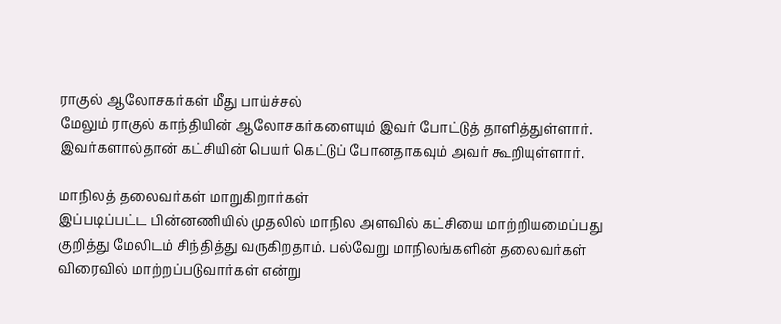ராகுல் ஆலோசகர்கள் மீது பாய்ச்சல்
மேலும் ராகுல் காந்தியின் ஆலோசகர்களையும் இவர் போட்டுத் தாளித்துள்ளார். இவர்களால்தான் கட்சியின் பெயர் கெட்டுப் போனதாகவும் அவர் கூறியுள்ளார்.

மாநிலத் தலைவர்கள் மாறுகிறார்கள்
இப்படிப்பட்ட பின்னணியில் முதலில் மாநில அளவில் கட்சியை மாற்றியமைப்பது குறித்து மேலிடம் சிந்தித்து வருகிறதாம். பல்வேறு மாநிலங்களின் தலைவர்கள் விரைவில் மாற்றப்படுவார்கள் என்று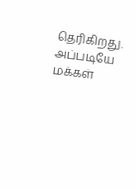தெரிகிறது.
அப்படியே மக்கள்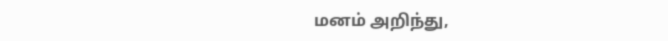மனம் அறிந்து,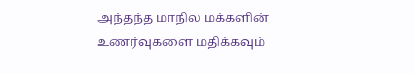அந்தந்த மாநில மக்களின் உணர்வுகளை மதிக்கவும்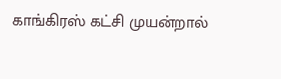காங்கிரஸ் கட்சி முயன்றால்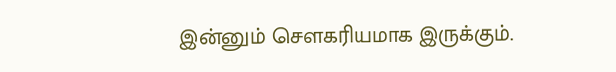இன்னும் செளகரியமாக இருக்கும்.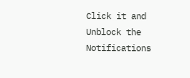Click it and Unblock the Notifications